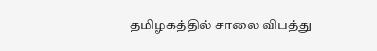தமிழகத்தில் சாலை விபத்து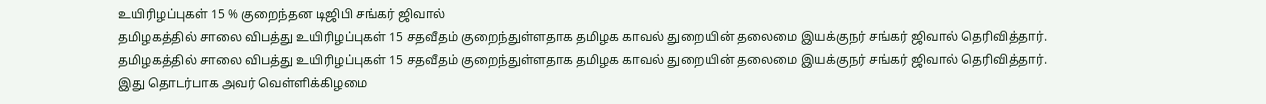உயிரிழப்புகள் 15 % குறைந்தன டிஜிபி சங்கர் ஜிவால்
தமிழகத்தில் சாலை விபத்து உயிரிழப்புகள் 15 சதவீதம் குறைந்துள்ளதாக தமிழக காவல் துறையின் தலைமை இயக்குநர் சங்கர் ஜிவால் தெரிவித்தார்.
தமிழகத்தில் சாலை விபத்து உயிரிழப்புகள் 15 சதவீதம் குறைந்துள்ளதாக தமிழக காவல் துறையின் தலைமை இயக்குநர் சங்கர் ஜிவால் தெரிவித்தார்.
இது தொடர்பாக அவர் வெள்ளிக்கிழமை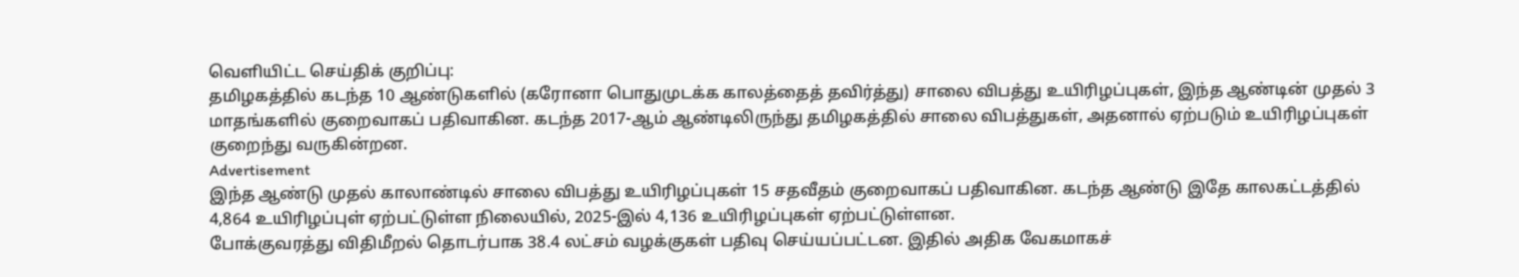வெளியிட்ட செய்திக் குறிப்பு:
தமிழகத்தில் கடந்த 10 ஆண்டுகளில் (கரோனா பொதுமுடக்க காலத்தைத் தவிர்த்து) சாலை விபத்து உயிரிழப்புகள், இந்த ஆண்டின் முதல் 3 மாதங்களில் குறைவாகப் பதிவாகின. கடந்த 2017-ஆம் ஆண்டிலிருந்து தமிழகத்தில் சாலை விபத்துகள், அதனால் ஏற்படும் உயிரிழப்புகள் குறைந்து வருகின்றன.
Advertisement
இந்த ஆண்டு முதல் காலாண்டில் சாலை விபத்து உயிரிழப்புகள் 15 சதவீதம் குறைவாகப் பதிவாகின. கடந்த ஆண்டு இதே காலகட்டத்தில் 4,864 உயிரிழப்புள் ஏற்பட்டுள்ள நிலையில், 2025-இல் 4,136 உயிரிழப்புகள் ஏற்பட்டுள்ளன.
போக்குவரத்து விதிமீறல் தொடர்பாக 38.4 லட்சம் வழக்குகள் பதிவு செய்யப்பட்டன. இதில் அதிக வேகமாகச்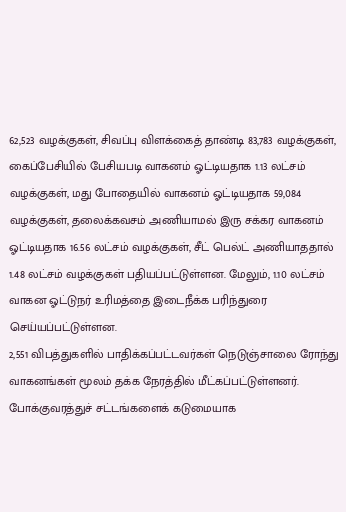62,523 வழக்குகள், சிவப்பு விளக்கைத் தாண்டி 83,783 வழக்குகள், கைப்பேசியில் பேசியபடி வாகனம் ஓட்டியதாக 1.13 லட்சம் வழக்குகள், மது போதையில் வாகனம் ஓட்டியதாக 59,084 வழக்குகள், தலைக்கவசம் அணியாமல் இரு சக்கர வாகனம் ஓட்டியதாக 16.56 லட்சம் வழக்குகள், சீட் பெல்ட் அணியாததால் 1.48 லட்சம் வழக்குகள் பதியப்பட்டுள்ளன. மேலும், 1.10 லட்சம் வாகன ஓட்டுநர் உரிமத்தை இடைநீக்க பரிந்துரை செய்யப்பட்டுள்ளன.
2,551 விபத்துகளில் பாதிக்கப்பட்டவர்கள் நெடுஞ்சாலை ரோந்து வாகனங்கள் மூலம் தக்க நேரத்தில் மீட்கப்பட்டுள்ளனர். போக்குவரத்துச் சட்டங்களைக் கடுமையாக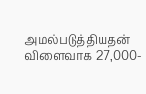அமல்படுத்தியதன் விளைவாக 27,000-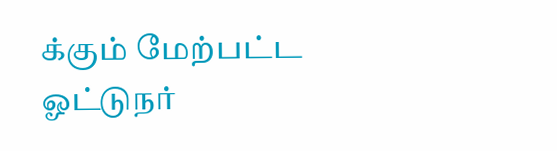க்கும் மேற்பட்ட ஓட்டுநர்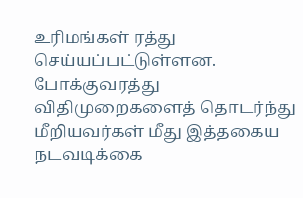உரிமங்கள் ரத்து செய்யப்பட்டுள்ளன. போக்குவரத்து விதிமுறைகளைத் தொடர்ந்து மீறியவர்கள் மீது இத்தகைய நடவடிக்கை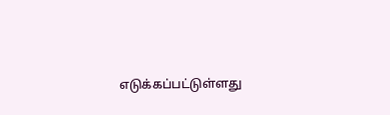எடுக்கப்பட்டுள்ளது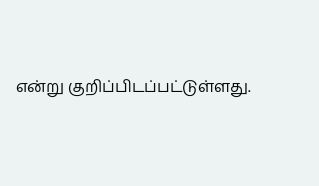என்று குறிப்பிடப்பட்டுள்ளது.